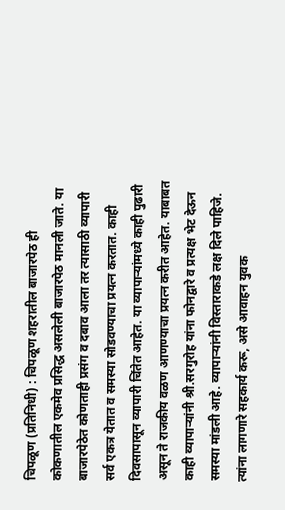चिपळूण (प्रतिनिधी) : चिपळूण शहरातील बाजारपेठ ही कोकणातील एकमेव प्रसिद्ध असलेली बाजारपेठ मानली जाते. या बाजारपेठेत कोणताही प्रसंग व दबाव आला तर त्यासाठी व्यापारी सर्व एकत्र येतात व समस्या सोडवण्याचा प्रयत्न करतात. काही दिवसापासून व्यापारी चिंतेत आहेत. या व्यापाऱ्यांमध्ये काही पुढारी असून ते राजकीय वळण आणण्याचा प्रयत्न करीत आहेत. याबाबत काही व्यापाऱ्यांनी श्री.सरगुरोह यांना फोनद्वारे व प्रत्यक्ष भेट देऊन समस्या मांडली आहे. व्यापाऱ्यांनी विस्ताराकडे लक्ष दिले पाहिजे. त्यांना लागणारे सहकार्य करू, असे आवाहन युवक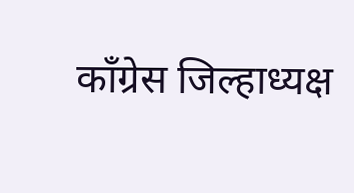काँग्रेस जिल्हाध्यक्ष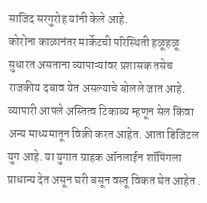साजिद सरगुरोह यांनी केले आहे.
कोरोना काळानंतर मार्केटची परिस्थिती हळूहळू सुधारत असताना व्यापाऱ्यांवर प्रशासक तसेच राजकीय दबाव येत असल्याचे बोलले जात आहे. व्यापारी आपले अस्तित्व टिकाव्य म्हणून सेल किंवा अन्य माध्यमातून विक्री करत आहेत. आता डिजिटल युग आहे. या युगात ग्राहक ऑनलाईन शॉपिंगला प्राधान्य देत असून घरी बसून वस्तू विकत घेत आहेत .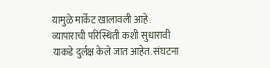यामुळे मार्केट खालावली आहे. व्यापाराची परिस्थिती कशी सुधारावी याकडे दुर्लक्ष केले जात आहेत. संघटना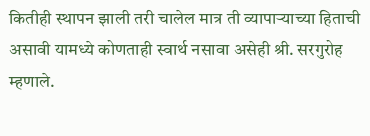कितीही स्थापन झाली तरी चालेल मात्र ती व्यापाऱ्याच्या हिताची असावी यामध्ये कोणताही स्वार्थ नसावा असेही श्री. सरगुरोह म्हणाले.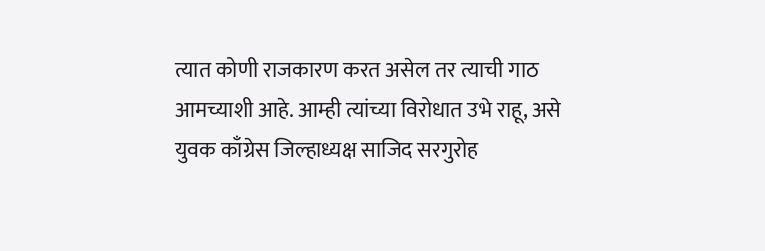त्यात कोणी राजकारण करत असेल तर त्याची गाठ आमच्याशी आहे. आम्ही त्यांच्या विरोधात उभे राहू, असे युवक काँग्रेस जिल्हाध्यक्ष साजिद सरगुरोह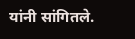यांनी सांगितले.